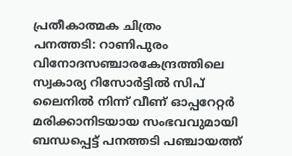പ്രതീകാത്മക ചിത്രം
പനത്തടി: റാണിപുരം വിനോദസഞ്ചാരകേന്ദ്രത്തിലെ സ്വകാര്യ റിസോർട്ടിൽ സിപ് ലൈനിൽ നിന്ന് വീണ് ഓപ്പറേറ്റർ മരിക്കാനിടയായ സംഭവവുമായി ബന്ധപ്പെട്ട് പനത്തടി പഞ്ചായത്ത്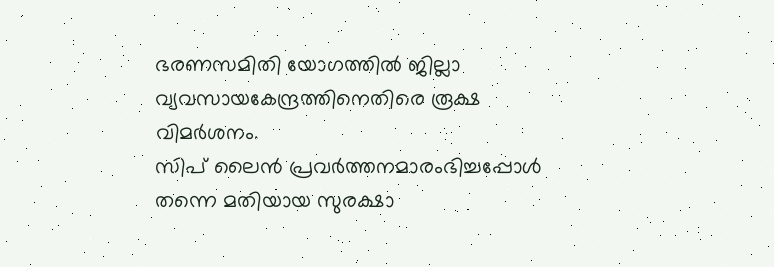ഭരണസമിതി യോഗത്തിൽ ജില്ലാ വ്യവസായകേന്ദ്രത്തിനെതിരെ രൂക്ഷ വിമർശനം.
സിപ് ലൈൻ പ്രവർത്തനമാരംഭിച്ചപ്പോൾ തന്നെ മതിയായ സുരക്ഷാ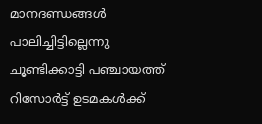മാനദണ്ഡങ്ങൾ പാലിച്ചിട്ടില്ലെന്നു ചൂണ്ടിക്കാട്ടി പഞ്ചായത്ത് റിസോർട്ട് ഉടമകൾക്ക്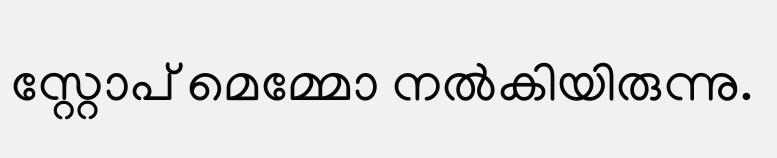സ്റ്റോപ് മെമ്മോ നൽകിയിരുന്നു.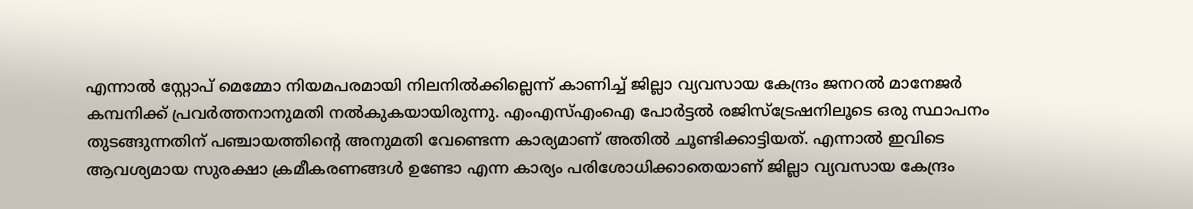എന്നാൽ സ്റ്റോപ് മെമ്മോ നിയമപരമായി നിലനിൽക്കില്ലെന്ന് കാണിച്ച് ജില്ലാ വ്യവസായ കേന്ദ്രം ജനറൽ മാനേജർ കമ്പനിക്ക് പ്രവർത്തനാനുമതി നൽകുകയായിരുന്നു. എംഎസ്എംഐ പോർട്ടൽ രജിസ്ട്രേഷനിലൂടെ ഒരു സ്ഥാപനം തുടങ്ങുന്നതിന് പഞ്ചായത്തിന്റെ അനുമതി വേണ്ടെന്ന കാര്യമാണ് അതിൽ ചൂണ്ടിക്കാട്ടിയത്. എന്നാൽ ഇവിടെ ആവശ്യമായ സുരക്ഷാ ക്രമീകരണങ്ങൾ ഉണ്ടോ എന്ന കാര്യം പരിശോധിക്കാതെയാണ് ജില്ലാ വ്യവസായ കേന്ദ്രം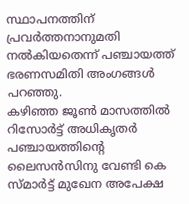സ്ഥാപനത്തിന് പ്രവർത്തനാനുമതി നൽകിയതെന്ന് പഞ്ചായത്ത് ഭരണസമിതി അംഗങ്ങൾ പറഞ്ഞു.
കഴിഞ്ഞ ജൂൺ മാസത്തിൽ റിസോർട്ട് അധികൃതർ പഞ്ചായത്തിന്റെ ലൈസൻസിനു വേണ്ടി കെ സ്മാർട്ട് മുഖേന അപേക്ഷ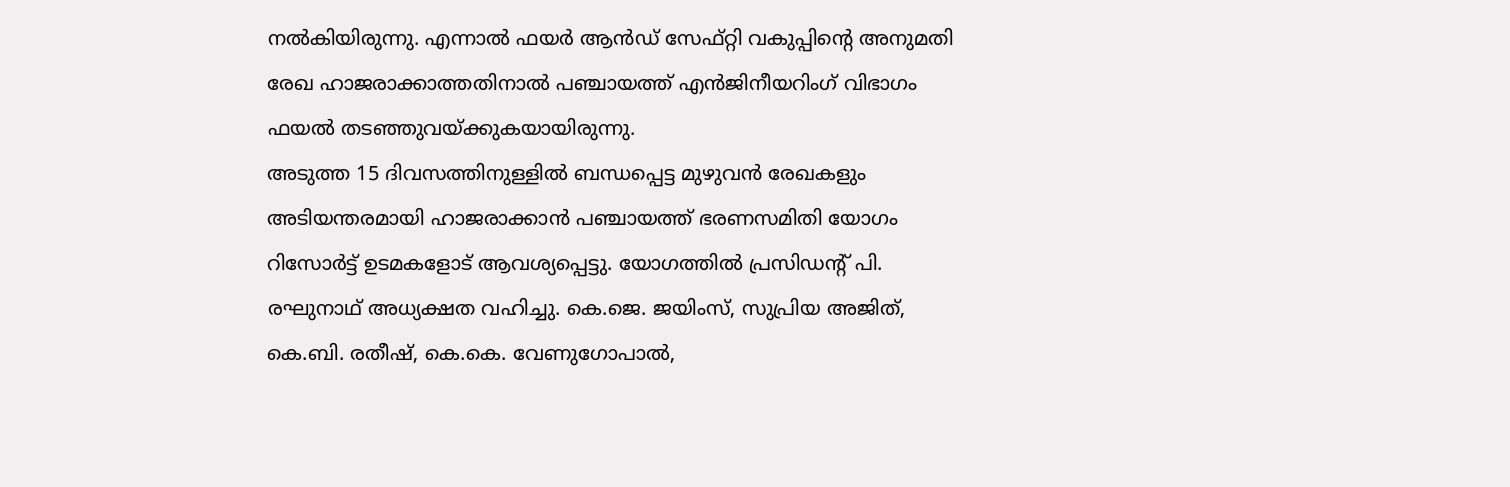നൽകിയിരുന്നു. എന്നാൽ ഫയർ ആൻഡ് സേഫ്റ്റി വകുപ്പിന്റെ അനുമതി രേഖ ഹാജരാക്കാത്തതിനാൽ പഞ്ചായത്ത് എൻജിനീയറിംഗ് വിഭാഗം ഫയൽ തടഞ്ഞുവയ്ക്കുകയായിരുന്നു.
അടുത്ത 15 ദിവസത്തിനുള്ളിൽ ബന്ധപ്പെട്ട മുഴുവൻ രേഖകളും അടിയന്തരമായി ഹാജരാക്കാൻ പഞ്ചായത്ത് ഭരണസമിതി യോഗം റിസോർട്ട് ഉടമകളോട് ആവശ്യപ്പെട്ടു. യോഗത്തിൽ പ്രസിഡന്റ് പി. രഘുനാഥ് അധ്യക്ഷത വഹിച്ചു. കെ.ജെ. ജയിംസ്, സുപ്രിയ അജിത്, കെ.ബി. രതീഷ്, കെ.കെ. വേണുഗോപാൽ,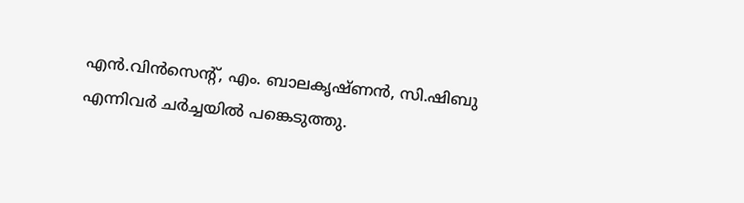എൻ.വിൻസെന്റ്, എം. ബാലകൃഷ്ണൻ, സി.ഷിബു എന്നിവർ ചർച്ചയിൽ പങ്കെടുത്തു.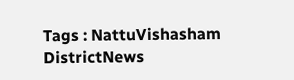Tags : NattuVishasham DistrictNews